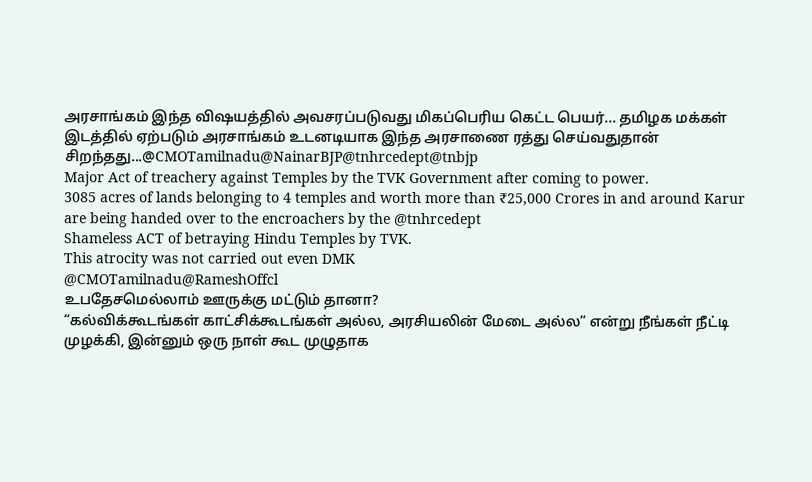அரசாங்கம் இந்த விஷயத்தில் அவசரப்படுவது மிகப்பெரிய கெட்ட பெயர்... தமிழக மக்கள் இடத்தில் ஏற்படும் அரசாங்கம் உடனடியாக இந்த அரசாணை ரத்து செய்வதுதான் சிறந்தது...@CMOTamilnadu@NainarBJP@tnhrcedept@tnbjp
Major Act of treachery against Temples by the TVK Government after coming to power.
3085 acres of lands belonging to 4 temples and worth more than ₹25,000 Crores in and around Karur are being handed over to the encroachers by the @tnhrcedept
Shameless ACT of betraying Hindu Temples by TVK.
This atrocity was not carried out even DMK
@CMOTamilnadu@RameshOffcl
உபதேசமெல்லாம் ஊருக்கு மட்டும் தானா?
“கல்விக்கூடங்கள் காட்சிக்கூடங்கள் அல்ல, அரசியலின் மேடை அல்ல” என்று நீங்கள் நீட்டி முழக்கி, இன்னும் ஒரு நாள் கூட முழுதாக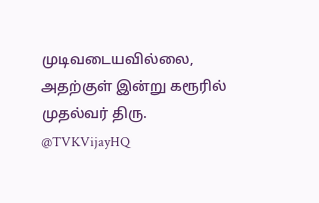முடிவடையவில்லை, அதற்குள் இன்று கரூரில் முதல்வர் திரு. @TVKVijayHQ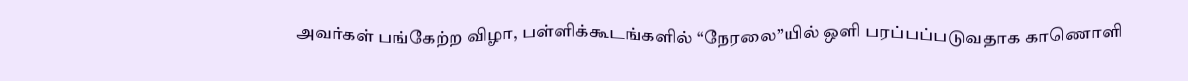அவர்கள் பங்கேற்ற விழா, பள்ளிக்கூடங்களில் “நேரலை”யில் ஒளி பரப்பப்படுவதாக காணொளி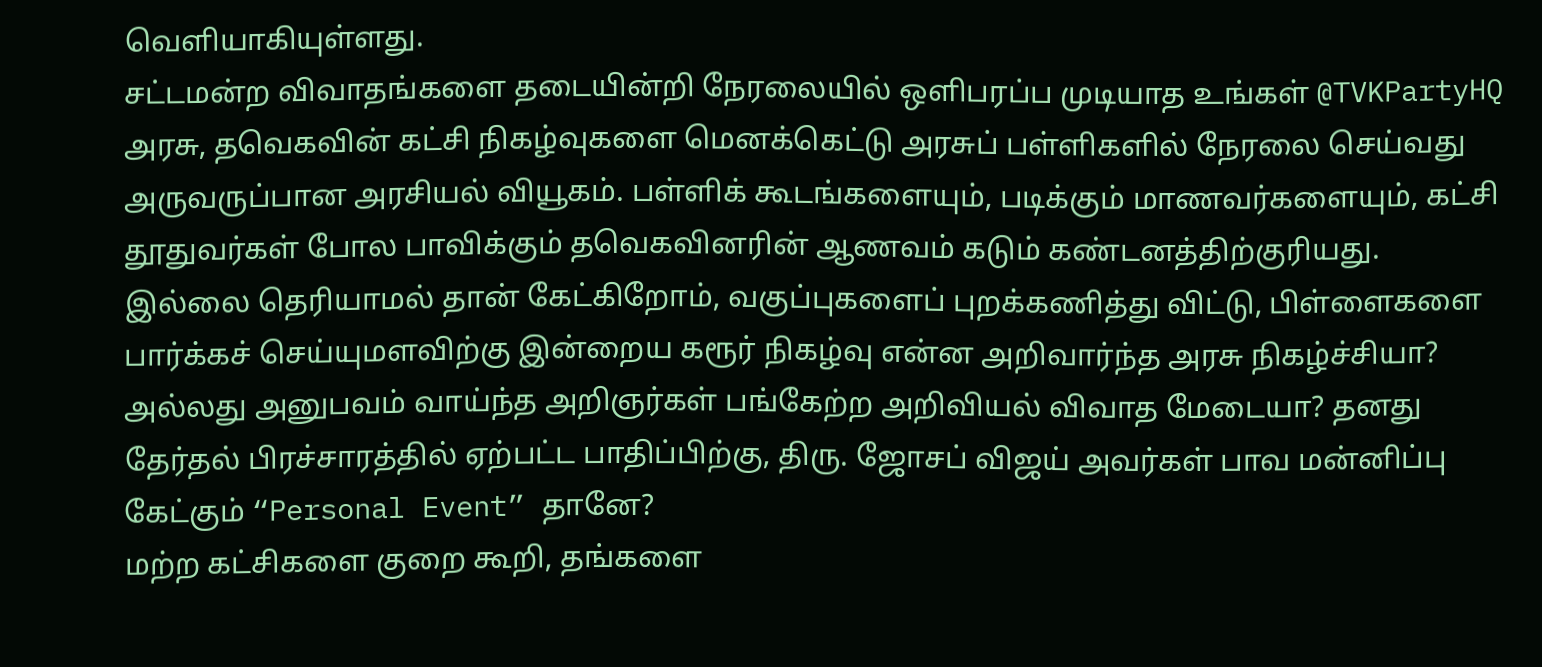வெளியாகியுள்ளது.
சட்டமன்ற விவாதங்களை தடையின்றி நேரலையில் ஒளிபரப்ப முடியாத உங்கள் @TVKPartyHQ அரசு, தவெகவின் கட்சி நிகழ்வுகளை மெனக்கெட்டு அரசுப் பள்ளிகளில் நேரலை செய்வது அருவருப்பான அரசியல் வியூகம். பள்ளிக் கூடங்களையும், படிக்கும் மாணவர்களையும், கட்சி தூதுவர்கள் போல பாவிக்கும் தவெகவினரின் ஆணவம் கடும் கண்டனத்திற்குரியது.
இல்லை தெரியாமல் தான் கேட்கிறோம், வகுப்புகளைப் புறக்கணித்து விட்டு, பிள்ளைகளை பார்க்கச் செய்யுமளவிற்கு இன்றைய கரூர் நிகழ்வு என்ன அறிவார்ந்த அரசு நிகழ்ச்சியா? அல்லது அனுபவம் வாய்ந்த அறிஞர்கள் பங்கேற்ற அறிவியல் விவாத மேடையா? தனது தேர்தல் பிரச்சாரத்தில் ஏற்பட்ட பாதிப்பிற்கு, திரு. ஜோசப் விஜய் அவர்கள் பாவ மன்னிப்பு கேட்கும் “Personal Event” தானே?
மற்ற கட்சிகளை குறை கூறி, தங்களை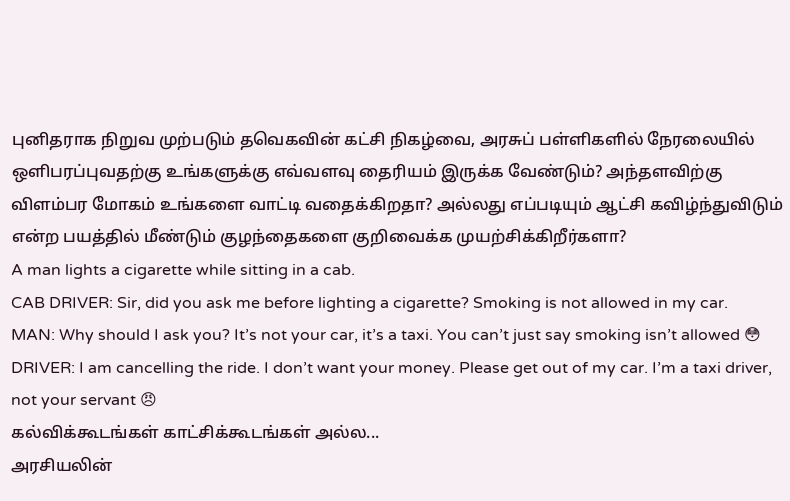புனிதராக நிறுவ முற்படும் தவெகவின் கட்சி நிகழ்வை, அரசுப் பள்ளிகளில் நேரலையில் ஒளிபரப்புவதற்கு உங்களுக்கு எவ்வளவு தைரியம் இருக்க வேண்டும்? அந்தளவிற்கு விளம்பர மோகம் உங்களை வாட்டி வதைக்கிறதா? அல்லது எப்படியும் ஆட்சி கவிழ்ந்துவிடும் என்ற பயத்தில் மீண்டும் குழந்தைகளை குறிவைக்க முயற்சிக்கிறீர்களா?
A man lights a cigarette while sitting in a cab.
CAB DRIVER: Sir, did you ask me before lighting a cigarette? Smoking is not allowed in my car.
MAN: Why should I ask you? It’s not your car, it’s a taxi. You can’t just say smoking isn’t allowed 😳
DRIVER: I am cancelling the ride. I don’t want your money. Please get out of my car. I’m a taxi driver, not your servant 😠
கல்விக்கூடங்கள் காட்சிக்கூடங்கள் அல்ல...
அரசியலின்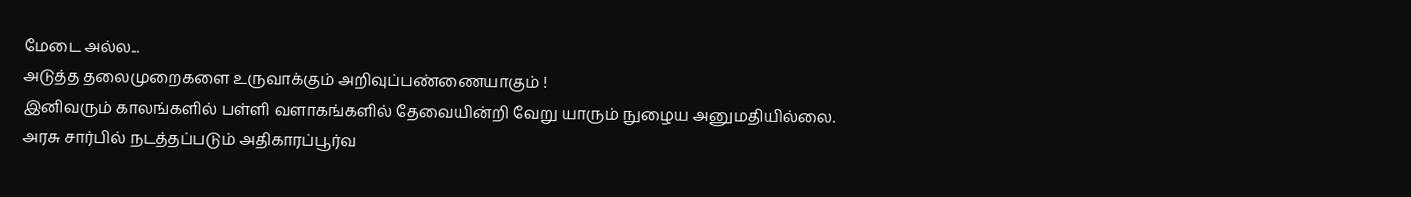மேடை அல்ல...
அடுத்த தலைமுறைகளை உருவாக்கும் அறிவுப்பண்ணையாகும் !
இனிவரும் காலங்களில் பள்ளி வளாகங்களில் தேவையின்றி வேறு யாரும் நுழைய அனுமதியில்லை.
அரசு சார்பில் நடத்தப்படும் அதிகாரப்பூர்வ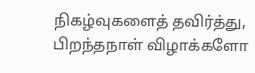நிகழ்வுகளைத் தவிர்த்து, பிறந்தநாள் விழாக்களோ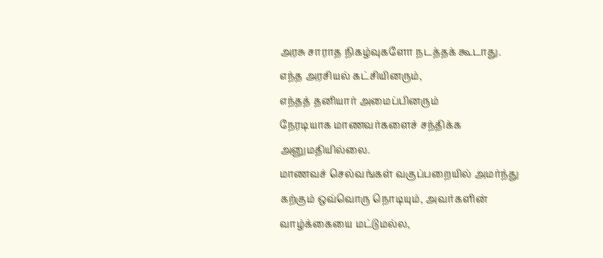அரசு சாராத நிகழ்வுகளோ நடத்தக் கூடாது.
எந்த அரசியல் கட்சியினரும்,
எந்தத் தனியார் அமைப்பினரும்
நேரடியாக மாணவர்களைச் சந்திக்க அனுமதியில்லை.
மாணவச் செல்வங்கள் வகுப்பறையில் அமர்ந்து கற்கும் ஒவ்வொரு நொடியும், அவர்களின் வாழ்க்கையை மட்டுமல்ல,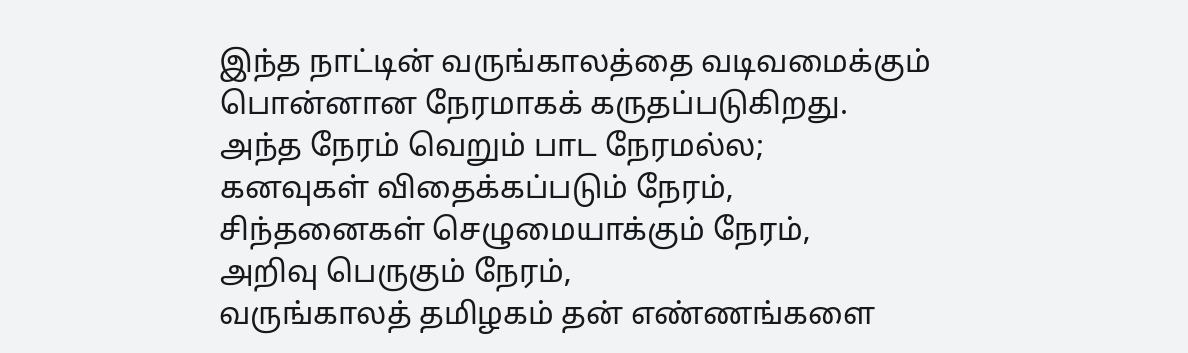இந்த நாட்டின் வருங்காலத்தை வடிவமைக்கும் பொன்னான நேரமாகக் கருதப்படுகிறது.
அந்த நேரம் வெறும் பாட நேரமல்ல;
கனவுகள் விதைக்கப்படும் நேரம்,
சிந்தனைகள் செழுமையாக்கும் நேரம்,
அறிவு பெருகும் நேரம்,
வருங்காலத் தமிழகம் தன் எண்ணங்களை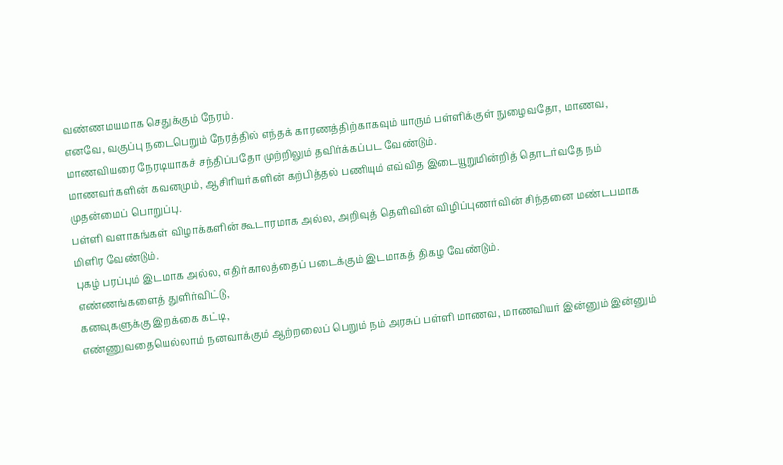வண்ணமயமாக செதுக்கும் நேரம்.
எனவே, வகுப்பு நடைபெறும் நேரத்தில் எந்தக் காரணத்திற்காகவும் யாரும் பள்ளிக்குள் நுழைவதோ, மாணவ, மாணவியரை நேரடியாகச் சந்திப்பதோ முற்றிலும் தவிர்க்கப்பட வேண்டும்.
மாணவர்களின் கவனமும், ஆசிரியர்களின் கற்பித்தல் பணியும் எவ்வித இடையூறுமின்றித் தொடர்வதே நம் முதன்மைப் பொறுப்பு.
பள்ளி வளாகங்கள் விழாக்களின் கூடாரமாக அல்ல, அறிவுத் தெளிவின் விழிப்புணர்வின் சிந்தனை மண்டபமாக மிளிர வேண்டும்.
புகழ் பரப்பும் இடமாக அல்ல, எதிர்காலத்தைப் படைக்கும் இடமாகத் திகழ வேண்டும்.
எண்ணங்களைத் துளிர்விட்டு,
கனவுகளுக்கு இறக்கை கட்டி,
எண்ணுவதையெல்லாம் நனவாக்கும் ஆற்றலைப் பெறும் நம் அரசுப் பள்ளி மாணவ, மாணவியர் இன்னும் இன்னும்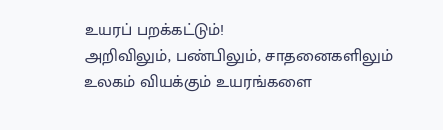உயரப் பறக்கட்டும்!
அறிவிலும், பண்பிலும், சாதனைகளிலும் உலகம் வியக்கும் உயரங்களை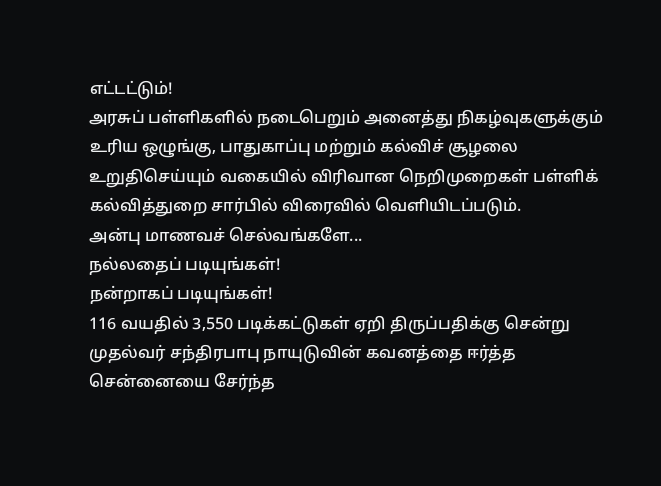எட்டட்டும்!
அரசுப் பள்ளிகளில் நடைபெறும் அனைத்து நிகழ்வுகளுக்கும் உரிய ஒழுங்கு, பாதுகாப்பு மற்றும் கல்விச் சூழலை உறுதிசெய்யும் வகையில் விரிவான நெறிமுறைகள் பள்ளிக் கல்வித்துறை சார்பில் விரைவில் வெளியிடப்படும்.
அன்பு மாணவச் செல்வங்களே...
நல்லதைப் படியுங்கள்!
நன்றாகப் படியுங்கள்!
116 வயதில் 3,550 படிக்கட்டுகள் ஏறி திருப்பதிக்கு சென்று முதல்வர் சந்திரபாபு நாயுடுவின் கவனத்தை ஈர்த்த சென்னையை சேர்ந்த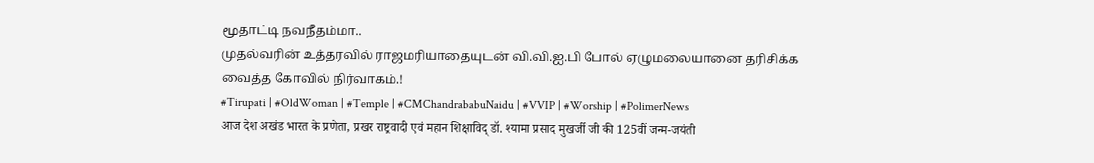மூதாட்டி நவநீதம்மா..
முதல்வரின் உத்தரவில் ராஜமரியாதையுடன் வி.வி.ஐ.பி போல் ஏழுமலையானை தரிசிக்க வைத்த கோவில் நிர்வாகம்.!
#Tirupati | #OldWoman | #Temple | #CMChandrababuNaidu | #VVIP | #Worship | #PolimerNews
आज देश अखंड भारत के प्रणेता, प्रखर राष्ट्रवादी एवं महान शिक्षाविद् डॉ. श्यामा प्रसाद मुखर्जी जी की 125वीं जन्म-जयंती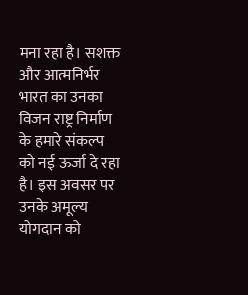मना रहा है। सशक्त और आत्मनिर्भर भारत का उनका विजन राष्ट्र निर्माण के हमारे संकल्प को नई ऊर्जा दे रहा है। इस अवसर पर उनके अमूल्य योगदान को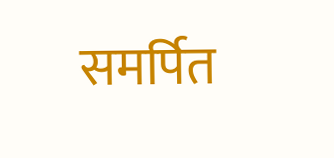समर्पित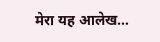मेरा यह आलेख…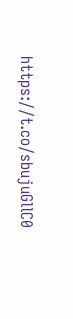https://t.co/sbujuGllC0